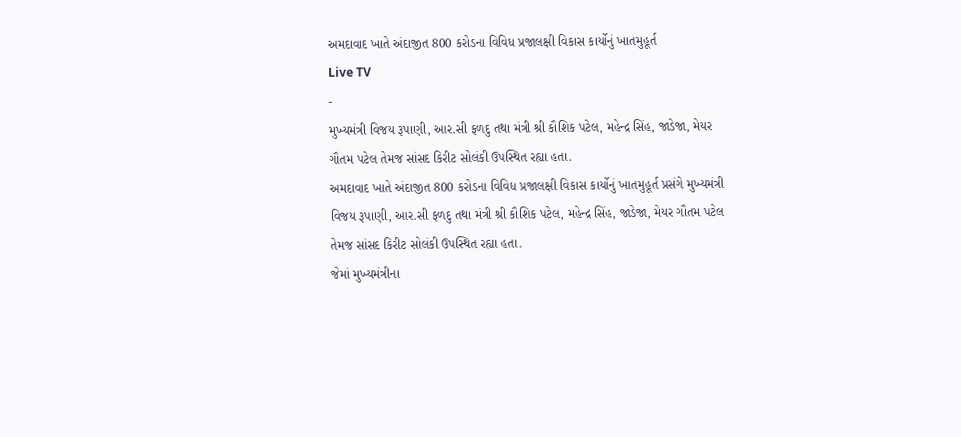અમદાવાદ ખાતે અંદાજીત 800 કરોડના વિવિધ પ્રજાલક્ષી વિકાસ કાર્યોનું ખાતમુહૂર્ત
Live TV
-
મુખ્યમંત્રી વિજય રૂપાણી, આર.સી ફળદુ તથા મંત્રી શ્રી કૌશિક પટેલ, મહેન્દ્ર સિંહ, જાડેજા, મેયર ગૌતમ પટેલ તેમજ સાંસદ કિરીટ સોલંકી ઉપસ્થિત રહ્યા હતા.
અમદાવાદ ખાતે અંદાજીત 800 કરોડના વિવિધ પ્રજાલક્ષી વિકાસ કાર્યોનું ખાતમુહૂર્ત પ્રસંગે મુખ્યમંત્રી વિજય રૂપાણી, આર.સી ફળદુ તથા મંત્રી શ્રી કૌશિક પટેલ, મહેન્દ્ર સિંહ, જાડેજા, મેયર ગૌતમ પટેલ તેમજ સાંસદ કિરીટ સોલંકી ઉપસ્થિત રહ્યા હતા.
જેમાં મુખ્યમંત્રીના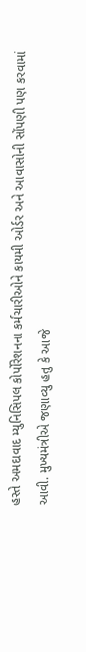હસ્તે અમદાવાદ મ્યુનિસિપલ કોર્પોરેશનના કર્મચારીઓને કાયમી ઓર્ડર અને આવાસોની સોંપણી પણ કરવામાં આવી. મુખ્યમંત્રીએ જણાવ્યુ હતુ કે આજે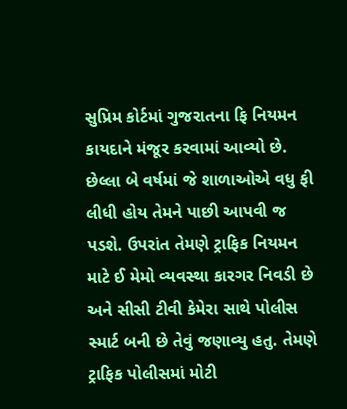સુપ્રિમ કોર્ટમાં ગુજરાતના ફિ નિયમન કાયદાને મંજૂર કરવામાં આવ્યો છે.
છેલ્લા બે વર્ષમાં જે શાળાઓએ વધુ ફી લીધી હોય તેમને પાછી આપવી જ પડશે. ઉપરાંત તેમણે ટ્રાફિક નિયમન માટે ઈ મેમો વ્યવસ્થા કારગર નિવડી છે અને સીસી ટીવી કેમેરા સાથે પોલીસ સ્માર્ટ બની છે તેવું જણાવ્યુ હતુ. તેમણે ટ્રાફિક પોલીસમાં મોટી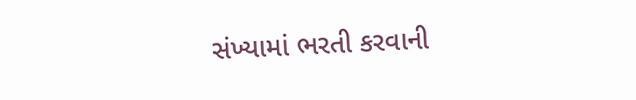સંખ્યામાં ભરતી કરવાની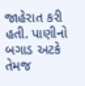જાહેરાત કરી હતી. પાણીનો બગાડ અટકે તેમજ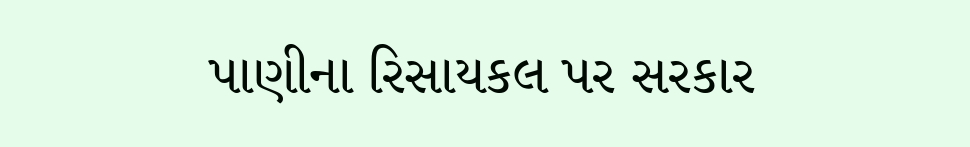પાણીના રિસાયકલ પર સરકાર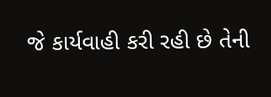જે કાર્યવાહી કરી રહી છે તેની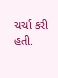ચર્ચા કરી હતી.